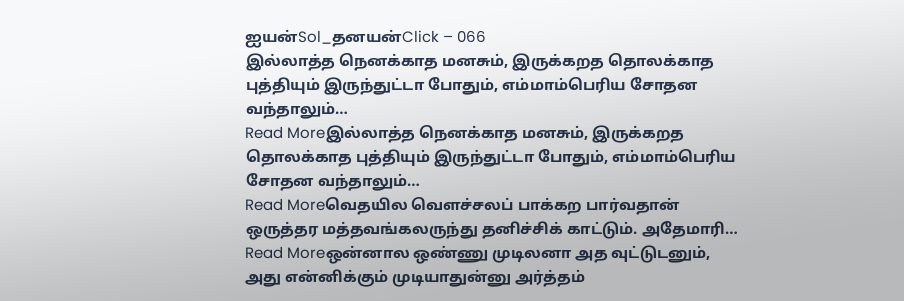ஐயன்Sol_தனயன்Click – 066
இல்லாத்த நெனக்காத மனசும், இருக்கறத தொலக்காத புத்தியும் இருந்துட்டா போதும், எம்மாம்பெரிய சோதன வந்தாலும்…
Read Moreஇல்லாத்த நெனக்காத மனசும், இருக்கறத தொலக்காத புத்தியும் இருந்துட்டா போதும், எம்மாம்பெரிய சோதன வந்தாலும்…
Read Moreவெதயில வெளச்சலப் பாக்கற பார்வதான் ஒருத்தர மத்தவங்கலருந்து தனிச்சிக் காட்டும். அதேமாரி…
Read Moreஒன்னால ஒண்ணு முடிலனா அத வுட்டுடனும், அது என்னிக்கும் முடியாதுன்னு அர்த்தம்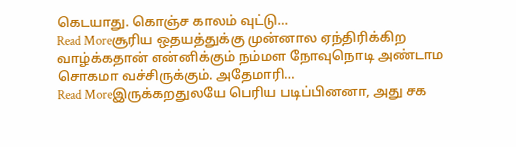கெடயாது. கொஞ்ச காலம் வுட்டு…
Read Moreசூரிய ஒதயத்துக்கு முன்னால ஏந்திரிக்கிற வாழ்க்கதான் என்னிக்கும் நம்மள நோவுநொடி அண்டாம சொகமா வச்சிருக்கும். அதேமாரி…
Read Moreஇருக்கறதுலயே பெரிய படிப்பினனா, அது சக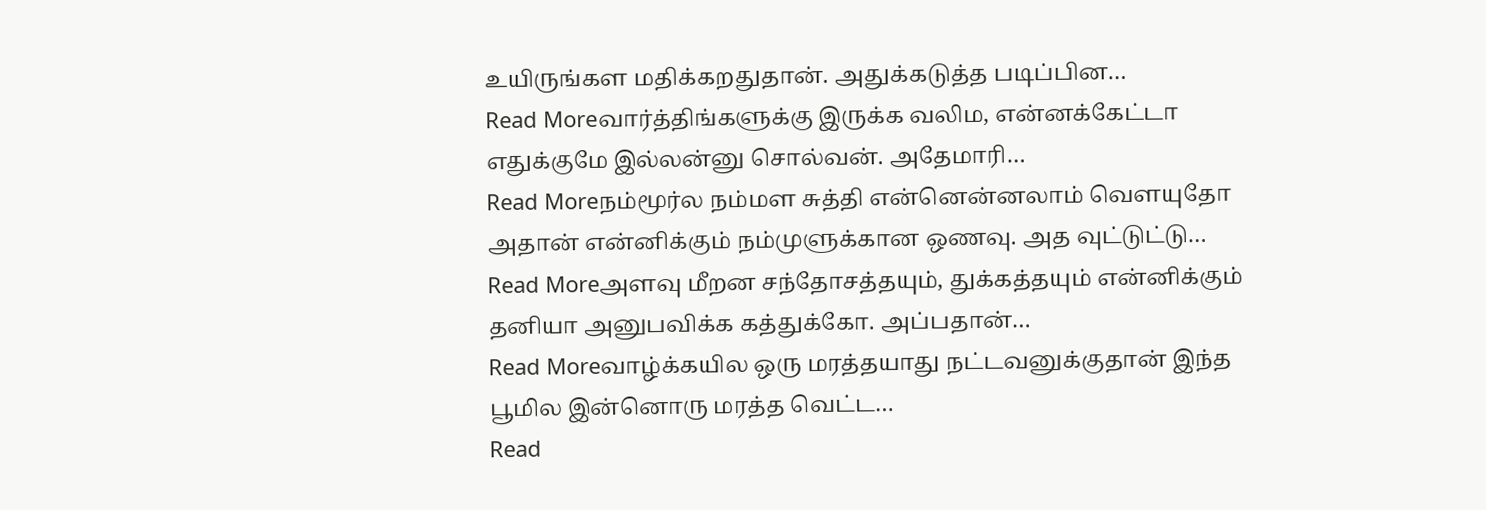உயிருங்கள மதிக்கறதுதான். அதுக்கடுத்த படிப்பின…
Read Moreவார்த்திங்களுக்கு இருக்க வலிம, என்னக்கேட்டா எதுக்குமே இல்லன்னு சொல்வன். அதேமாரி…
Read Moreநம்மூர்ல நம்மள சுத்தி என்னென்னலாம் வெளயுதோ அதான் என்னிக்கும் நம்முளுக்கான ஒணவு. அத வுட்டுட்டு…
Read Moreஅளவு மீறன சந்தோசத்தயும், துக்கத்தயும் என்னிக்கும் தனியா அனுபவிக்க கத்துக்கோ. அப்பதான்…
Read Moreவாழ்க்கயில ஒரு மரத்தயாது நட்டவனுக்குதான் இந்த பூமில இன்னொரு மரத்த வெட்ட…
Read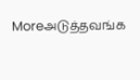Moreஅடுத்தவங்க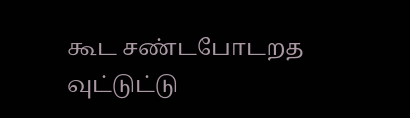கூட சண்டபோடறத வுட்டுட்டு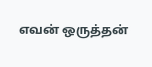எவன் ஒருத்தன்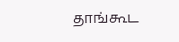தாங்கூட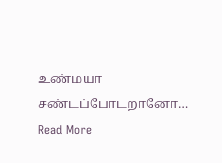உண்மயா சண்டப்போடறானோ…
Read More